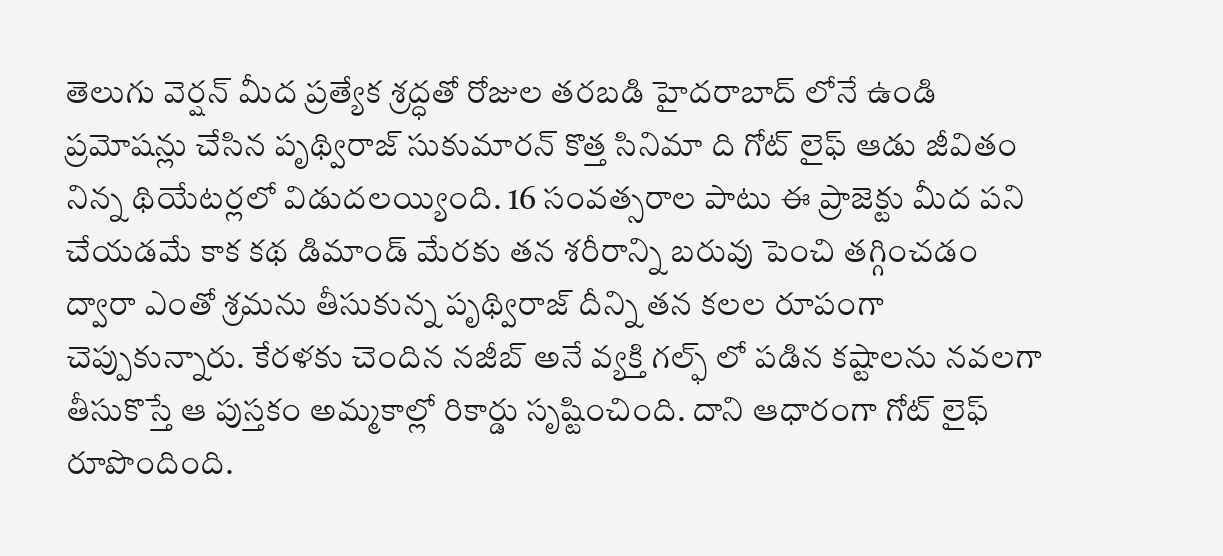తెలుగు వెర్షన్ మీద ప్రత్యేక శ్రద్ధతో రోజుల తరబడి హైదరాబాద్ లోనే ఉండి ప్రమోషన్లు చేసిన పృథ్విరాజ్ సుకుమారన్ కొత్త సినిమా ది గోట్ లైఫ్ ఆడు జీవితం నిన్న థియేటర్లలో విడుదలయ్యింది. 16 సంవత్సరాల పాటు ఈ ప్రాజెక్టు మీద పని చేయడమే కాక కథ డిమాండ్ మేరకు తన శరీరాన్ని బరువు పెంచి తగ్గించడం ద్వారా ఎంతో శ్రమను తీసుకున్న పృథ్విరాజ్ దీన్ని తన కలల రూపంగా చెప్పుకున్నారు. కేరళకు చెందిన నజీబ్ అనే వ్యక్తి గల్ఫ్ లో పడిన కష్టాలను నవలగా తీసుకొస్తే ఆ పుస్తకం అమ్మకాల్లో రికార్డు సృష్టించింది. దాని ఆధారంగా గోట్ లైఫ్ రూపొందింది.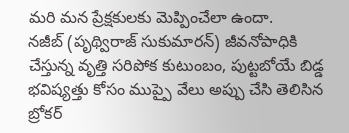మరి మన ప్రేక్షకులకు మెప్పించేలా ఉందా.
నజీబ్ (పృథ్విరాజ్ సుకుమారన్) జీవనోపాధికి చేస్తున్న వృత్తి సరిపోక కుటుంబం, పుట్టబోయే బిడ్డ భవిష్యత్తు కోసం ముప్పై వేలు అప్పు చేసి తెలిసిన బ్రోకర్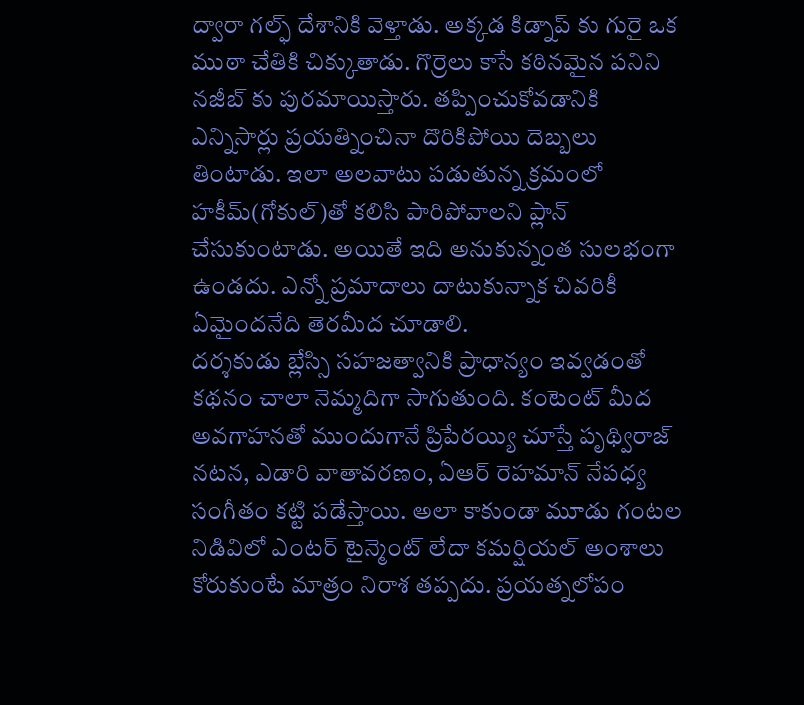ద్వారా గల్ఫ్ దేశానికి వెళ్తాడు. అక్కడ కిడ్నాప్ కు గురై ఒక ముఠా చేతికి చిక్కుతాడు. గొర్రెలు కాసే కఠినమైన పనిని నజీబ్ కు పురమాయిస్తారు. తప్పించుకోవడానికి ఎన్నిసార్లు ప్రయత్నించినా దొరికిపోయి దెబ్బలు తింటాడు. ఇలా అలవాటు పడుతున్న క్రమంలో హకీమ్(గోకుల్)తో కలిసి పారిపోవాలని ప్లాన్ చేసుకుంటాడు. అయితే ఇది అనుకున్నంత సులభంగా ఉండదు. ఎన్నో ప్రమాదాలు దాటుకున్నాక చివరికీ ఏమైందనేది తెరమీద చూడాలి.
దర్శకుడు బ్లేస్సి సహజత్వానికి ప్రాధాన్యం ఇవ్వడంతో కథనం చాలా నెమ్మదిగా సాగుతుంది. కంటెంట్ మీద అవగాహనతో ముందుగానే ప్రిపేరయ్యి చూస్తే పృథ్విరాజ్ నటన, ఎడారి వాతావరణం, ఏఆర్ రెహమాన్ నేపధ్య సంగీతం కట్టి పడేస్తాయి. అలా కాకుండా మూడు గంటల నిడివిలో ఎంటర్ టైన్మెంట్ లేదా కమర్షియల్ అంశాలు కోరుకుంటే మాత్రం నిరాశ తప్పదు. ప్రయత్నలోపం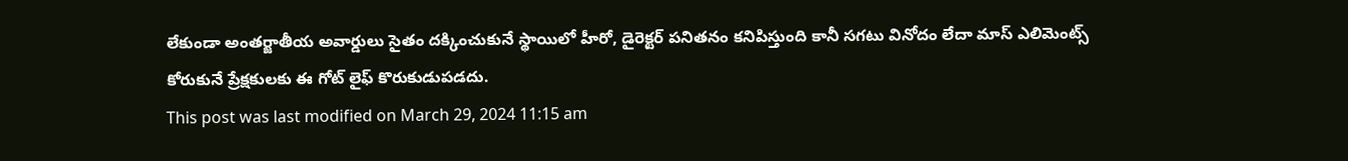లేకుండా అంతర్జాతీయ అవార్డులు సైతం దక్కించుకునే స్థాయిలో హీరో, డైరెక్టర్ పనితనం కనిపిస్తుంది కానీ సగటు వినోదం లేదా మాస్ ఎలిమెంట్స్ కోరుకునే ప్రేక్షకులకు ఈ గోట్ లైఫ్ కొరుకుడుపడదు.
This post was last modified on March 29, 2024 11:15 am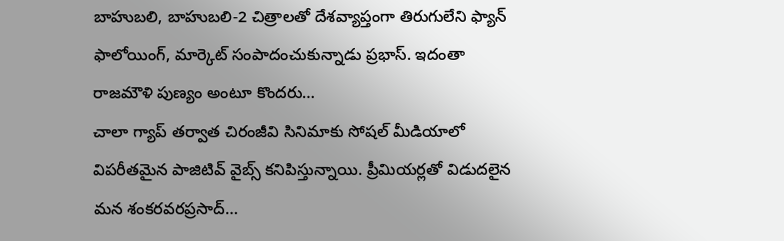బాహుబలి, బాహుబలి-2 చిత్రాలతో దేశవ్యాప్తంగా తిరుగులేని ఫ్యాన్ ఫాలోయింగ్, మార్కెట్ సంపాదంచుకున్నాడు ప్రభాస్. ఇదంతా రాజమౌళి పుణ్యం అంటూ కొందరు…
చాలా గ్యాప్ తర్వాత చిరంజీవి సినిమాకు సోషల్ మీడియాలో విపరీతమైన పాజిటివ్ వైబ్స్ కనిపిస్తున్నాయి. ప్రీమియర్లతో విడుదలైన మన శంకరవరప్రసాద్…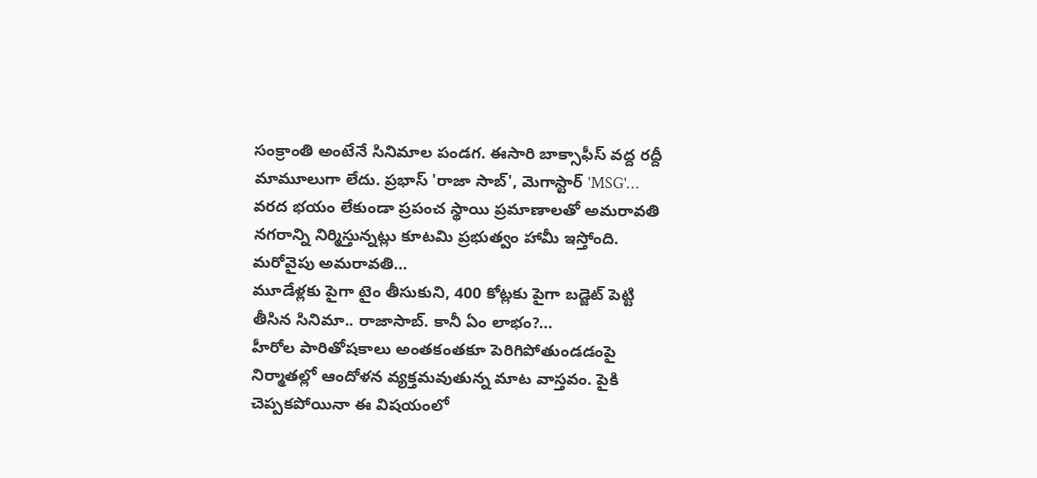సంక్రాంతి అంటేనే సినిమాల పండగ. ఈసారి బాక్సాఫీస్ వద్ద రద్దీ మామూలుగా లేదు. ప్రభాస్ 'రాజా సాబ్', మెగాస్టార్ 'MSG'…
వరద భయం లేకుండా ప్రపంచ స్థాయి ప్రమాణాలతో అమరావతి నగరాన్ని నిర్మిస్తున్నట్లు కూటమి ప్రభుత్వం హామీ ఇస్తోంది. మరోవైపు అమరావతి…
మూడేళ్లకు పైగా టైం తీసుకుని, 400 కోట్లకు పైగా బడ్జెట్ పెట్టి తీసిన సినిమా.. రాజాసాబ్. కానీ ఏం లాభం?…
హీరోల పారితోషకాలు అంతకంతకూ పెరిగిపోతుండడంపై నిర్మాతల్లో ఆందోళన వ్యక్తమవుతున్న మాట వాస్తవం. పైకి చెప్పకపోయినా ఈ విషయంలో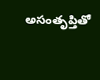అసంతృప్తితో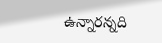ఉన్నారన్నది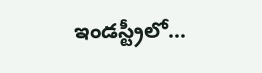ఇండస్ట్రీలో…